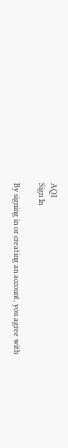AQI
Sign In

By signing in or creating an account, you agree with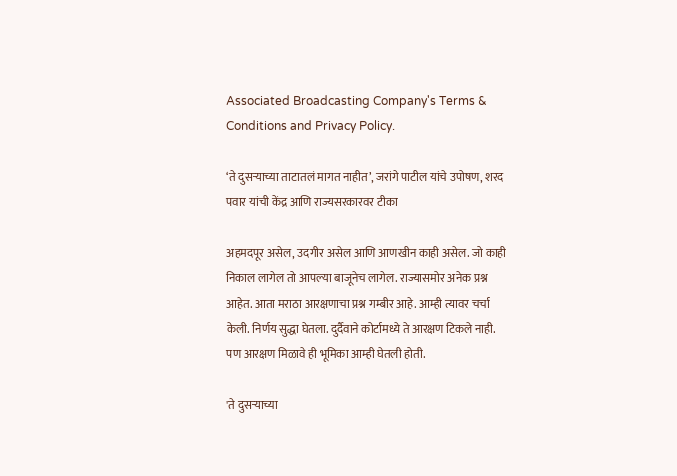Associated Broadcasting Company's Terms & Conditions and Privacy Policy.

‘ते दुसऱ्याच्या ताटातलं मागत नाहीत’, जरांगे पाटील यांचे उपोषण, शरद पवार यांची केंद्र आणि राज्यसरकारवर टीका

अहमदपूर असेल, उदगीर असेल आणि आणखीन काही असेल. जो काही निकाल लागेल तो आपल्या बाजूनेच लागेल. राज्यासमोर अनेक प्रश्न आहेत. आता मराठा आरक्षणाचा प्रश्न गम्बीर आहे. आम्ही त्यावर चर्चा केली. निर्णय सुद्धा घेतला. दुर्दैवाने कोर्टामध्ये ते आरक्षण टिकले नाही. पण आरक्षण मिळावे ही भूमिका आम्ही घेतली होती.

'ते दुसऱ्याच्या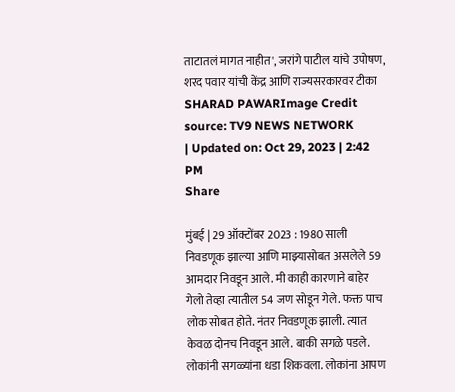ताटातलं मागत नाहीत', जरांगे पाटील यांचे उपोषण, शरद पवार यांची केंद्र आणि राज्यसरकारवर टीका
SHARAD PAWARImage Credit source: TV9 NEWS NETWORK
| Updated on: Oct 29, 2023 | 2:42 PM
Share

मुंबई | 29 ऑक्टोंबर 2023 : 1980 साली निवडणूक झाल्या आणि माझ्यासोबत असलेले 59 आमदार निवडून आले. मी काही कारणाने बाहेर गेलो तेव्हा त्यातील 54 जण सोडून गेले. फक्त पाच लोक सोबत होते. नंतर निवडणूक झाली. त्यात केवळ दोनच निवडून आले. बाकी सगळे पडले. लोकांनी सगळ्यांना धडा शिकवला. लोकांना आपण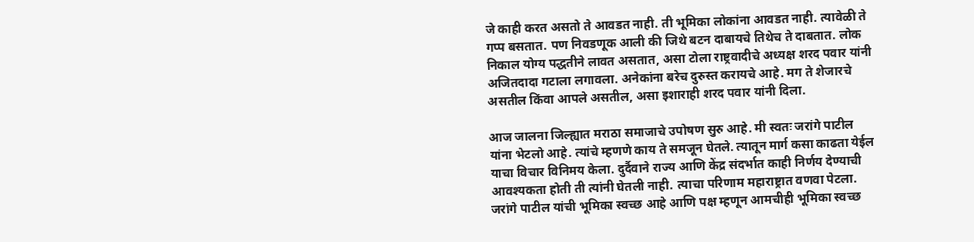जे काही करत असतो ते आवडत नाही. ती भूमिका लोकांना आवडत नाही. त्यावेळी ते गप्प बसतात. पण निवडणूक आली की जिथे बटन दाबायचे तिथेच ते दाबतात. लोक निकाल योग्य पद्धतीने लावत असतात, असा टोला राष्ट्रवादीचे अध्यक्ष शरद पवार यांनी अजितदादा गटाला लगावला. अनेकांना बरेच दुरुस्त करायचे आहे. मग ते शेजारचे असतील किंवा आपले असतील, असा इशाराही शरद पवार यांनी दिला.

आज जालना जिल्ह्यात मराठा समाजाचे उपोषण सुरु आहे. मी स्वतः जरांगे पाटील यांना भेटलो आहे. त्यांचे म्हणणे काय ते समजून घेतले. त्यातून मार्ग कसा काढता येईल याचा विचार विनिमय केला. दुर्दैवाने राज्य आणि केंद्र संदर्भात काही निर्णय देण्याची आवश्यकता होती ती त्यांनी घेतली नाही. त्याचा परिणाम महाराष्ट्रात वणवा पेटला. जरांगे पाटील यांची भूमिका स्वच्छ आहे आणि पक्ष म्हणून आमचीही भूमिका स्वच्छ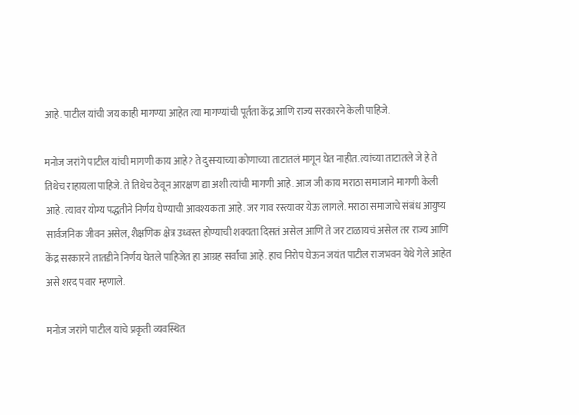आहे. पाटील यांची जय काही मागण्या आहेत त्या मागण्यांची पूर्तता केंद्र आणि राज्य सरकारने केली पाहिजे.

मनोज जरांगे पाटील यांची मागणी काय आहे? ते दुसऱ्याच्या कोणाच्या ताटातलं मागून घेत नाहीत. त्यांच्या ताटातले जे हे ते तिथेच राहायला पाहिजे. ते तिथेच ठेवून आरक्षण द्या अशी त्यांची मागणी आहे. आज जी काय मराठा समाजाने मागणी केली आहे. त्यावर योग्य पद्धतीने निर्णय घेण्याची आवश्यकता आहे. जर गाव रस्त्यावर येऊ लागले. मराठा समाजाचे संबंध आयुष्य सार्वजनिक जीवन असेल, शैक्षणिक क्षेत्र उध्वस्त होण्याची शक्यता दिसतं असेल आणि ते जर टाळायचं असेल तर राज्य आणि केंद्र सरकारने तातडीने निर्णय घेतले पाहिजेत हा आग्रह सर्वांचा आहे. हाच निरोप घेऊन जयंत पाटील राजभवन येथे गेले आहेत असे शरद पवार म्हणाले.

मनोज जरांगे पाटील यांचे प्रकृती व्यवस्थित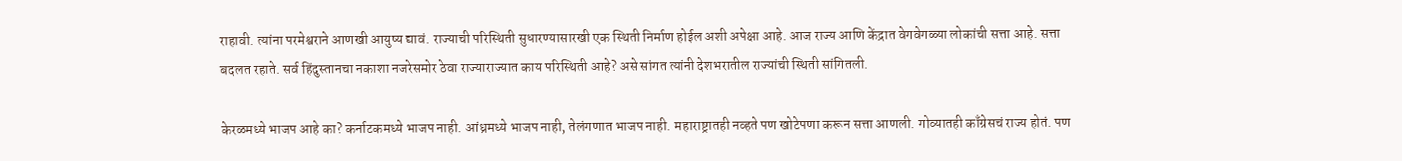राहावी. त्यांना परमेश्वराने आणखी आयुष्य द्यावं. राज्याची परिस्थिती सुधारण्यासारखी एक स्थिती निर्माण होईल अशी अपेक्षा आहे. आज राज्य आणि केंद्रात वेगवेगळ्या लोकांची सत्ता आहे. सत्ता बदलत रहाते. सर्व हिंदुस्तानचा नकाशा नजरेसमोर ठेवा राज्याराज्यात काय परिस्थिती आहे? असे सांगत त्यांनी देशभरातील राज्यांची स्थिती सांगितली.

केरळमध्ये भाजप आहे का? कर्नाटकमध्ये भाजप नाही. आंध्रमध्ये भाजप नाही, तेलंगणात भाजप नाही. महाराष्ट्रातही नव्हते पण खोटेपणा करून सत्ता आणली. गोव्यातही काँग्रेसचं राज्य होतं. पण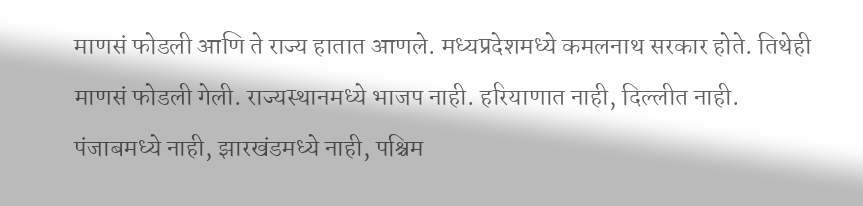माणसं फोडली आणि ते राज्य हातात आणले. मध्यप्रदेशमध्ये कमलनाथ सरकार होते. तिथेही माणसं फोडली गेली. राज्यस्थानमध्ये भाजप नाही. हरियाणात नाही, दिल्लीत नाही. पंजाबमध्ये नाही, झारखंडमध्ये नाही, पश्चिम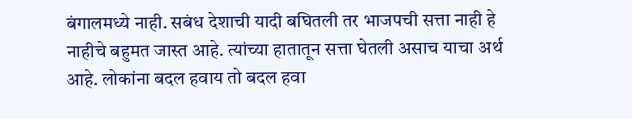बंगालमध्ये नाही. सबंध देशाची यादी बघितली तर भाजपची सत्ता नाही हे नाहीचे बहुमत जास्त आहे. त्यांच्या हातातून सत्ता घेतली असाच याचा अर्थ आहे. लोकांना बदल हवाय तो बदल हवा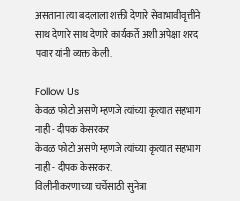असताना त्या बदलाला शक्ती देणारे सेवाभावीवृत्तीने साथ देणारे साथ देणारे कार्यकर्ते अशी अपेक्षा शरद पवार यांनी व्यक्त केली.

Follow Us
केवळ फोटो असणे म्हणजे त्यांच्या कृत्यात सहभाग नाही - दीपक केसरकर
केवळ फोटो असणे म्हणजे त्यांच्या कृत्यात सहभाग नाही - दीपक केसरकर.
विलीनीकरणाच्या चर्चेसाठी सुनेत्रा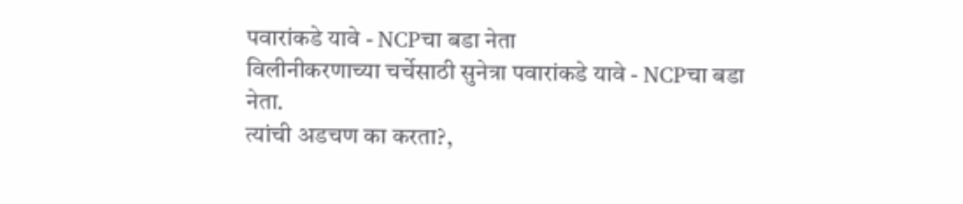पवारांकडे यावे - NCPचा बडा नेता
विलीनीकरणाच्या चर्चेसाठी सुनेत्रा पवारांकडे यावे - NCPचा बडा नेता.
त्यांची अडचण का करता?,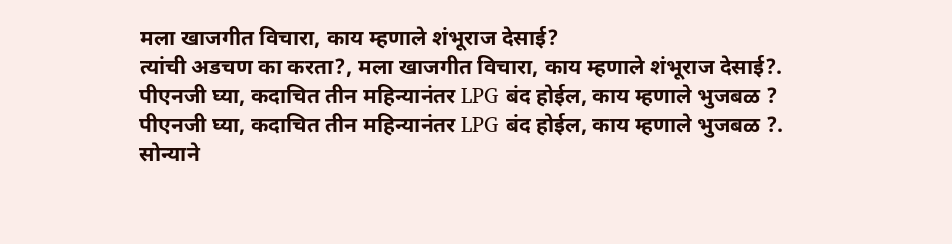मला खाजगीत विचारा, काय म्हणाले शंभूराज देसाई?
त्यांची अडचण का करता?, मला खाजगीत विचारा, काय म्हणाले शंभूराज देसाई?.
पीएनजी घ्या, कदाचित तीन महिन्यानंतर LPG बंद होईल, काय म्हणाले भुजबळ ?
पीएनजी घ्या, कदाचित तीन महिन्यानंतर LPG बंद होईल, काय म्हणाले भुजबळ ?.
सोन्याने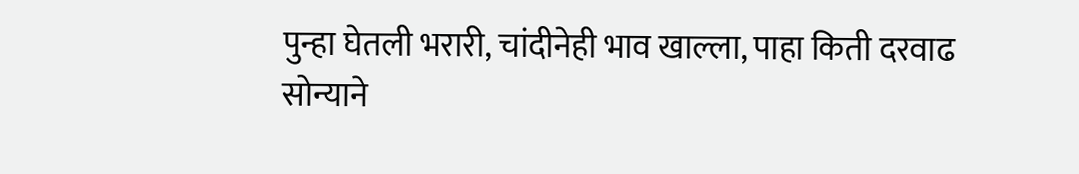पुन्हा घेतली भरारी, चांदीनेही भाव खाल्ला, पाहा किती दरवाढ
सोन्याने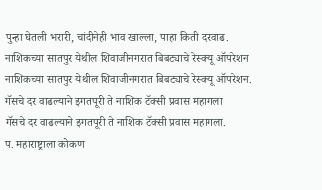पुन्हा घेतली भरारी, चांदीनेही भाव खाल्ला, पाहा किती दरवाढ.
नाशिकच्या सातपुर येथील शिवाजीनगरात बिबट्याचे रेस्क्यू ऑपरेशन
नाशिकच्या सातपुर येथील शिवाजीनगरात बिबट्याचे रेस्क्यू ऑपरेशन.
गॅसचे दर वाढल्याने इगतपूरी ते नाशिक टॅक्सी प्रवास महागला
गॅसचे दर वाढल्याने इगतपूरी ते नाशिक टॅक्सी प्रवास महागला.
प. महाराष्ट्राला कोकण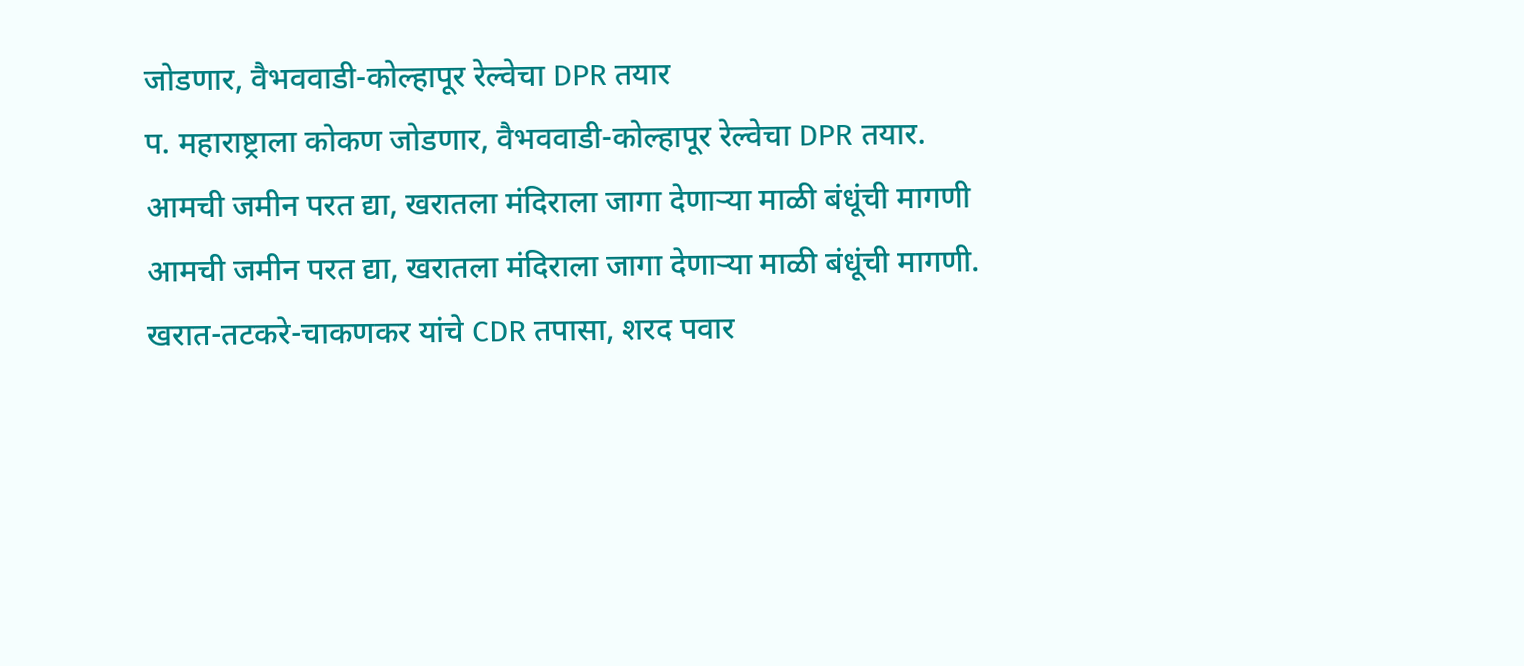जोडणार, वैभववाडी-कोल्हापूर रेल्वेचा DPR तयार
प. महाराष्ट्राला कोकण जोडणार, वैभववाडी-कोल्हापूर रेल्वेचा DPR तयार.
आमची जमीन परत द्या, खरातला मंदिराला जागा देणाऱ्या माळी बंधूंची मागणी
आमची जमीन परत द्या, खरातला मंदिराला जागा देणाऱ्या माळी बंधूंची मागणी.
खरात-तटकरे-चाकणकर यांचे CDR तपासा, शरद पवार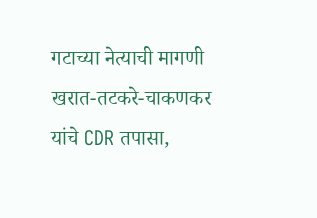गटाच्या नेत्याची मागणी
खरात-तटकरे-चाकणकर यांचे CDR तपासा,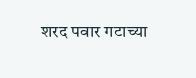शरद पवार गटाच्या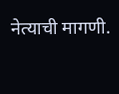नेत्याची मागणी.